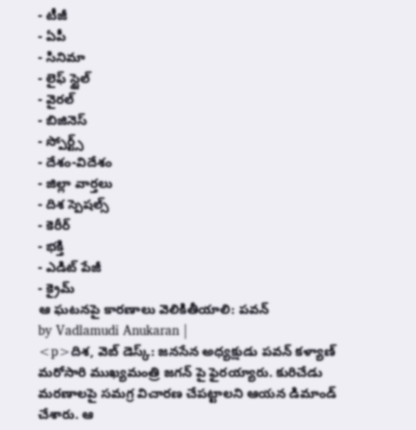- టీజీ
- ఏపీ
- సినిమా
- లైఫ్ స్టైల్
- వైరల్
- బిజినెస్
- స్పోర్ట్స్
- దేశం-విదేశం
- జిల్లా వార్తలు
- దిశ స్పెషల్స్
- కెరీర్
- భక్తి
- ఎడిట్ పేజీ
- క్రైమ్
ఆ ఘటనపై కారణాలు వెలికితీయాలి: పవన్
by Vadlamudi Anukaran |
<p>దిశ, వెబ్ డెస్క్: జనసేన అధ్యక్షుడు పవన్ కళ్యాణ్ మరోసారి ముఖ్యమంత్రి జగన్ పై ఫైరయ్యారు. కురిచేడు మరణాలపై సమగ్ర విచారణ చేపట్టాలని ఆయన డిమాండ్ చేశారు. ఆ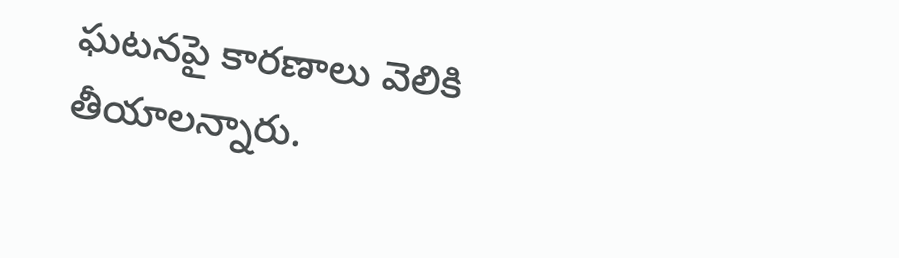ఘటనపై కారణాలు వెలికి తీయాలన్నారు.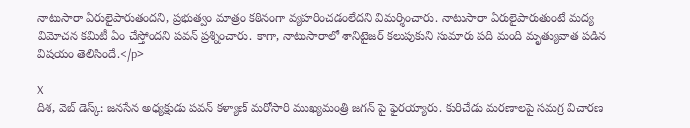నాటుసారా ఏరులైపారుతందని, ప్రభుత్వం మాత్రం కఠినంగా వ్యహరించడంలేదని విమర్శించారు. నాటుసారా ఏరులైపారుతుంటే మద్య విమోచన కమిటీ ఏం చేస్తోందని పవన్ ప్రశ్నించారు. కాగా, నాటుసారాలో శానిటైజర్ కలుపుకుని సుమారు పది మంది మృత్యువాత పడిన విషయం తెలిసిందే.</p>

X
దిశ, వెబ్ డెస్క్: జనసేన అధ్యక్షుడు పవన్ కళ్యాణ్ మరోసారి ముఖ్యమంత్రి జగన్ పై ఫైరయ్యారు. కురిచేడు మరణాలపై సమగ్ర విచారణ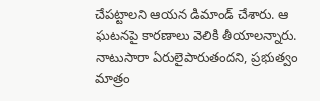చేపట్టాలని ఆయన డిమాండ్ చేశారు. ఆ ఘటనపై కారణాలు వెలికి తీయాలన్నారు. నాటుసారా ఏరులైపారుతందని, ప్రభుత్వం మాత్రం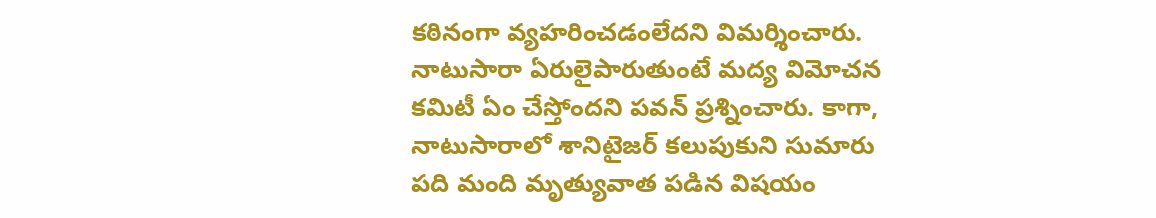కఠినంగా వ్యహరించడంలేదని విమర్శించారు. నాటుసారా ఏరులైపారుతుంటే మద్య విమోచన కమిటీ ఏం చేస్తోందని పవన్ ప్రశ్నించారు. కాగా, నాటుసారాలో శానిటైజర్ కలుపుకుని సుమారు పది మంది మృత్యువాత పడిన విషయం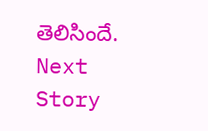తెలిసిందే.
Next Story